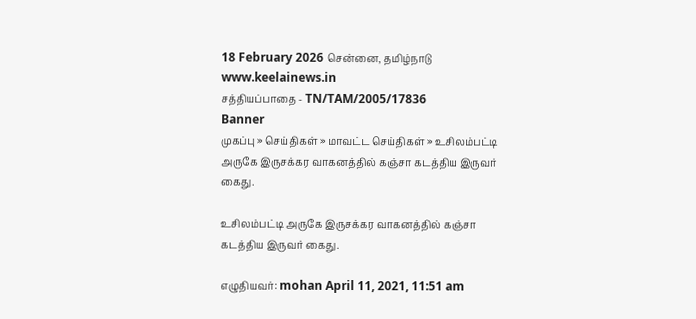18 February 2026 சென்னை, தமிழ்நாடு
www.keelainews.in
சத்தியப்பாதை - TN/TAM/2005/17836
Banner
முகப்பு » செய்திகள் » மாவட்ட செய்திகள் » உசிலம்பட்டி அருகே இருசக்கர வாகனத்தில் கஞ்சா கடத்திய இருவர் கைது.

உசிலம்பட்டி அருகே இருசக்கர வாகனத்தில் கஞ்சா கடத்திய இருவர் கைது.

எழுதியவர்: mohan April 11, 2021, 11:51 am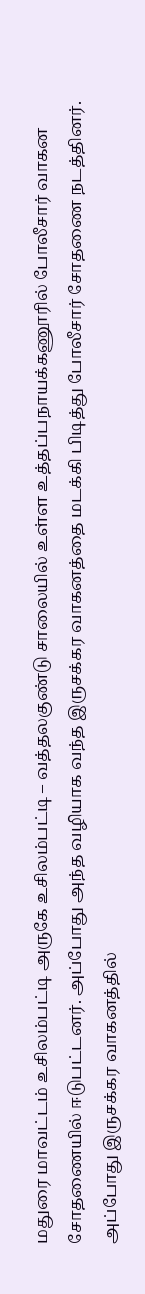மதுரை மாவட்டம் உசிலம்பட்டி அருகே உசிலம்பட்டி – வத்தலகுண்டு சாலையில் உள்ள உத்தப்பநாயக்கணூரில் போலீசார் வாகன சோதணையில் ஈடுபட்டனர். அப்போது அந்த வழியாக வந்த இருசக்கர வாகனத்தை மடக்கி பிடித்து போலீசார் சோதணை நடத்தினர். அப்போது இருசக்கர வாகனத்தில்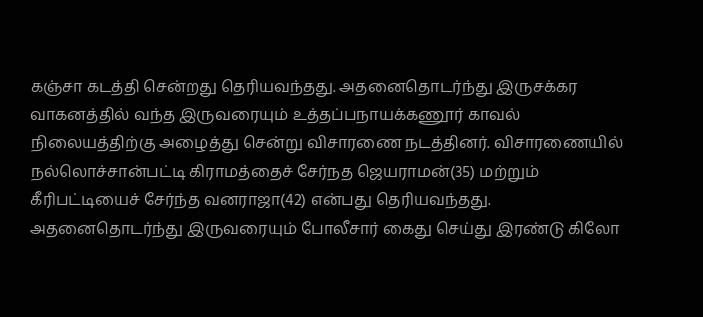கஞ்சா கடத்தி சென்றது தெரியவந்தது. அதனைதொடர்ந்து இருசக்கர வாகனத்தில் வந்த இருவரையும் உத்தப்பநாயக்கணூர் காவல் நிலையத்திற்கு அழைத்து சென்று விசாரணை நடத்தினர். விசாரணையில் நல்லொச்சான்பட்டி கிராமத்தைச் சேர்நத ஜெயராமன்(35) மற்றும் கீரிபட்டியைச் சேர்ந்த வனராஜா(42) என்பது தெரியவந்தது. அதனைதொடர்ந்து இருவரையும் போலீசார் கைது செய்து இரண்டு கிலோ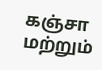கஞ்சா மற்றும்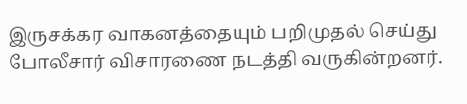இருசக்கர வாகனத்தையும் பறிமுதல் செய்து போலீசார் விசாரணை நடத்தி வருகின்றனர்.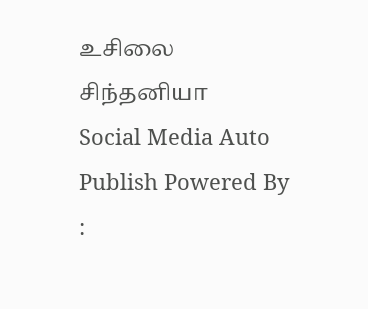உசிலை சிந்தனியா
Social Media Auto Publish Powered By :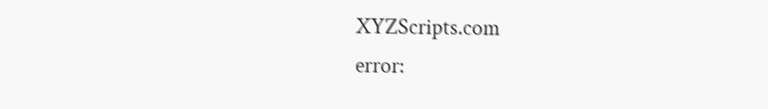XYZScripts.com
error: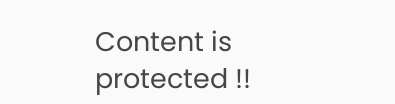Content is protected !!